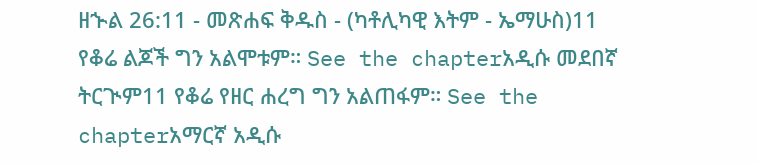ዘኍል 26:11 - መጽሐፍ ቅዱስ - (ካቶሊካዊ እትም - ኤማሁስ)11 የቆሬ ልጆች ግን አልሞቱም። See the chapterአዲሱ መደበኛ ትርጒም11 የቆሬ የዘር ሐረግ ግን አልጠፋም። See the chapterአማርኛ አዲሱ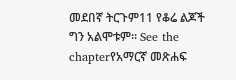መደበኛ ትርጉም11 የቆሬ ልጆች ግን አልሞቱም። See the chapterየአማርኛ መጽሐፍ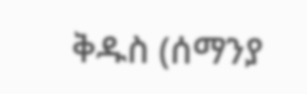ቅዱስ (ሰማንያ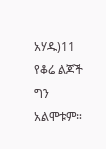አሃዱ)11 የቆሬ ልጆች ግን አልሞቱም።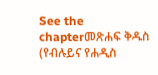See the chapterመጽሐፍ ቅዱስ (የብሉይና የሐዲስ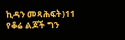ኪዳን መጻሕፍት)11 የቆሬ ልጆች ግን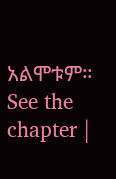አልሞቱም። See the chapter |